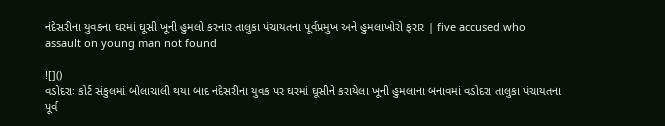નંદેસરીના યુવકના ઘરમાં ઘૂસી ખૂની હુમલો કરનાર તાલુકા પંચાયતના પૂર્વપ્રમુખ અને હુમલાખોરો ફરાર | five accused who assault on young man not found

![]()
વડોદરાઃ કોર્ટ સંકુલમાં બોલાચાલી થયા બાદ નંદેસરીના યુવક પર ઘરમાં ઘૂસીને કરાયેલા ખૂની હુમલાના બનાવમાં વડોદરા તાલુકા પંચાયતના પૂર્વ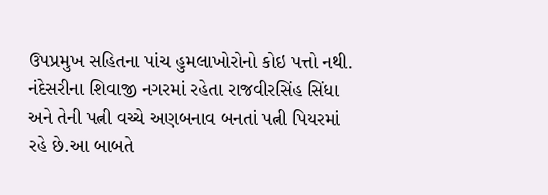ઉપપ્રમુખ સહિતના પાંચ હુમલાખોરોનો કોઇ પત્તો નથી.
નંદેસરીના શિવાજી નગરમાં રહેતા રાજવીરસિંહ સિંધા અને તેની પત્ની વચ્ચે અણબનાવ બનતાં પત્ની પિયરમાં રહે છે.આ બાબતે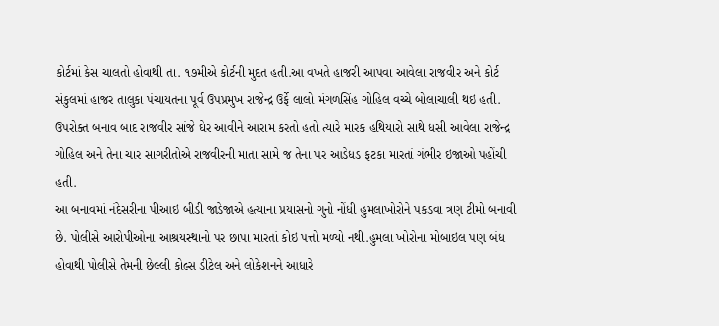કોર્ટમાં કેસ ચાલતો હોવાથી તા. ૧૭મીએ કોર્ટની મુદત હતી.આ વખતે હાજરી આપવા આવેલા રાજવીર અને કોર્ટ સંકુલમાં હાજર તાલુકા પંચાયતના પૂર્વ ઉપપ્રમુખ રાજેન્દ્ર ઉર્ફે લાલો મંગળસિંહ ગોહિલ વચ્ચે બોલાચાલી થઇ હતી.
ઉપરોક્ત બનાવ બાદ રાજવીર સાંજે ઘેર આવીને આરામ કરતો હતો ત્યારે મારક હથિયારો સાથે ધસી આવેલા રાજેન્દ્ર ગોહિલ અને તેના ચાર સાગરીતોએ રાજવીરની માતા સામે જ તેના પર આડેધડ ફટકા મારતાં ગંભીર ઇજાઓ પહોંચી હતી.
આ બનાવમાં નંદેસરીના પીઆઇ બીડી જાડેજાએ હત્યાના પ્રયાસનો ગુનો નોંધી હુમલાખોરોને પકડવા ત્રણ ટીમો બનાવી છે. પોલીસે આરોપીઓના આશ્રયસ્થાનો પર છાપા મારતાં કોઇ પત્તો મળ્યો નથી.હુમલા ખોરોના મોબાઇલ પણ બંધ હોવાથી પોલીસે તેમની છેલ્લી કોલ્સ ડીટેલ અને લોકેશનને આધારે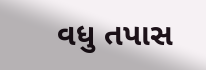વધુ તપાસ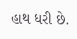હાથ ધરી છે.